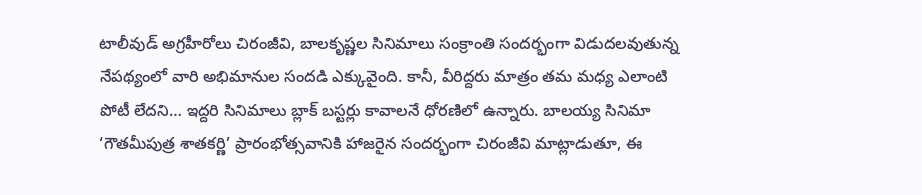టాలీవుడ్ అగ్రహీరోలు చిరంజీవి, బాలకృష్ణల సినిమాలు సంక్రాంతి సందర్భంగా విడుదలవుతున్న నేపథ్యంలో వారి అభిమానుల సందడి ఎక్కువైంది. కానీ, వీరిద్దరు మాత్రం తమ మధ్య ఎలాంటి పోటీ లేదని… ఇద్దరి సినిమాలు బ్లాక్ బస్టర్లు కావాలనే ధోరణిలో ఉన్నారు. బాలయ్య సినిమా ‘గౌతమీపుత్ర శాతకర్ణి’ ప్రారంభోత్సవానికి హాజరైన సందర్భంగా చిరంజీవి మాట్లాడుతూ, ఈ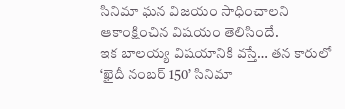సినిమా ఘన విజయం సాధించాలని ఆకాంక్షించిన విషయం తెలిసిందే.
ఇక బాలయ్య విషయానికి వస్తే… తన కారులో ‘ఖైదీ నంబర్ 150’ సినిమా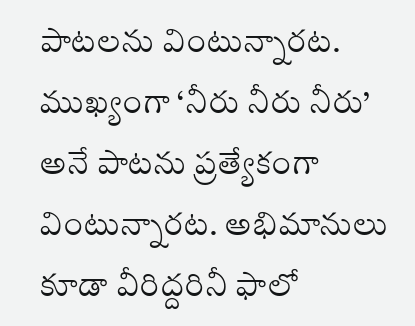పాటలను వింటున్నారట. ముఖ్యంగా ‘నీరు నీరు నీరు’ అనే పాటను ప్రత్యేకంగా వింటున్నారట. అభిమానులు కూడా వీరిద్దరినీ ఫాలో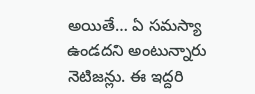అయితే… ఏ సమస్యా ఉండదని అంటున్నారు నెటిజన్లు. ఈ ఇద్దరి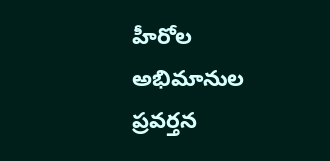హీరోల అభిమానుల ప్రవర్తన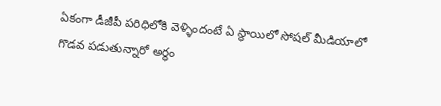ఏకంగా డీజీపీ పరిధిలోకి వెళ్ళిందంటే ఏ స్థాయిలో సోషల్ మీడియాలో గొడవ పడుతున్నారో అర్ధం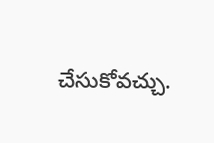చేసుకోవచ్చు.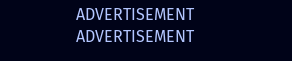ADVERTISEMENT
ADVERTISEMENT